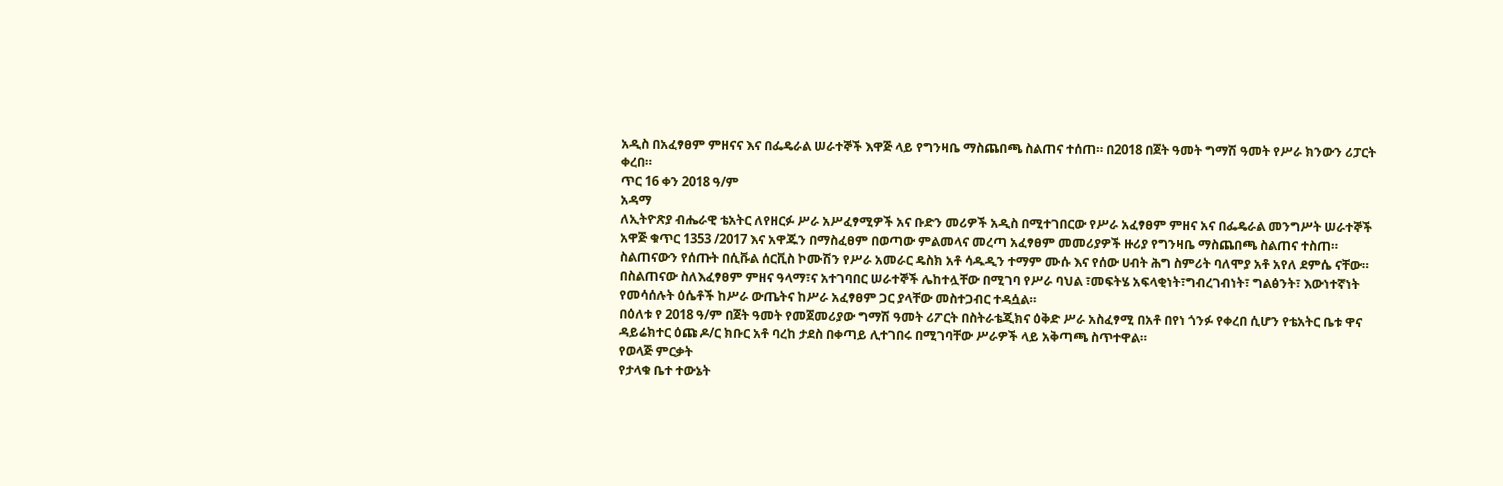አዲስ በአፈፃፀም ምዘናና እና በፌዴራል ሠራተኞች እዋጅ ላይ የግንዛቤ ማስጨበጫ ስልጠና ተሰጠ። በ2018 በጀት ዓመት ግማሽ ዓመት የሥራ ክንውን ሪፓርት ቀረበ።
ጥር 16 ቀን 2018 ዓ/ም
አዳማ
ለኢትዮጽያ ብሔራዊ ቴአትር ለየዘርፉ ሥራ አሥፈፃሚዎች አና ቡድን መሪዎች አዲስ በሚተገበርው የሥራ አፈፃፀም ምዘና አና በፌዴራል መንግሥት ሠራተኞች አዋጅ ቁጥር 1353 /2017 እና አዋጁን በማስፈፀም በወጣው ምልመላና መረጣ አፈፃፀም መመሪያዎች ዙሪያ የግንዛቤ ማስጨበጫ ስልጠና ተስጠ።
ስልጠናውን የሰጡት በሲቩል ሰርቪስ ኮሙሽን የሥራ አመራር ዴስክ አቶ ሳዱዲን ተማም ሙሱ እና የሰው ሀብት ሕግ ስምሪት ባለሞያ አቶ አየለ ደምሴ ናቸው።
በስልጠናው ስለእፈፃፀም ምዘና ዓላማ፣ና አተገባበር ሠራተኞች ሌከተሏቸው በሚገባ የሥራ ባህል ፣መፍትሄ አፍላቂነት፣ግብረገብነት፣ ግልፅንት፣ እውነተኛነት የመሳሰሉት ዕሴቶች ከሥራ ውጤትና ከሥራ አፈፃፀም ጋር ያላቸው መስተጋብር ተዳሷል።
በዕለቱ የ 2018 ዓ/ም በጀት ዓመት የመጀመሪያው ግማሽ ዓመት ሪፖርት በስትራቴጂክና ዕቅድ ሥራ አስፈፃሚ በአቶ በየነ ጎንፉ የቀረበ ሲሆን የቴአትር ቤቱ ዋና ዳይሬክተር ዕጩ ዶ/ር ክቡር አቶ ባረከ ታደስ በቀጣይ ሊተገበሩ በሚገባቸው ሥራዎች ላይ አቅጣጫ ስጥተዋል።
የወላጅ ምርቃት
የታላቁ ቤተ ተውኔት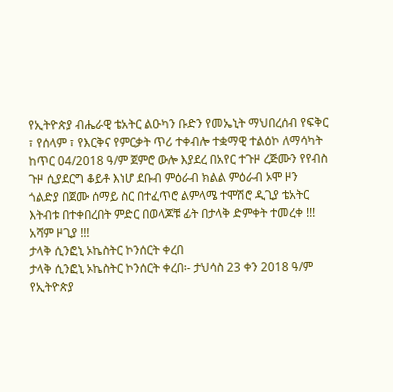የኢትዮጵያ ብሔራዊ ቴአትር ልዑካን ቡድን የመኤኒት ማህበረሰብ የፍቅር ፣ የሰላም ፣ የእርቅና የምርቃት ጥሪ ተቀብሎ ተቋማዊ ተልዕኮ ለማሳካት ከጥር 04/2018 ዓ/ም ጀምሮ ውሎ እያደረ በአየር ተጉዞ ረጅሙን የየብስ ጉዞ ሲያደርግ ቆይቶ እነሆ ደቡብ ምዕራብ ክልል ምዕራብ ኦሞ ዞን ጎልድያ በጀሙ ሰማይ ስር በተፈጥሮ ልምላሜ ተሞሽሮ ዲጊያ ቴአትር እትብቱ በተቀበረበት ምድር በወላጆቹ ፊት በታላቅ ድምቀት ተመረቀ !!! አሻም ዞጊያ !!!
ታላቅ ሲንፎኒ ኦኬስትር ኮንሰርት ቀረበ
ታላቅ ሲንፎኒ ኦኬስትር ኮንሰርት ቀረበ፡- ታህሳስ 23 ቀን 2018 ዓ/ም የኢትዮጵያ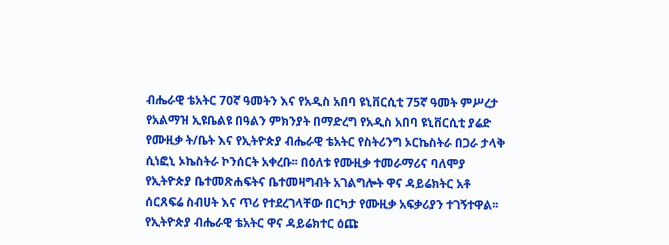ብሔራዊ ቴአትር 70ኛ ዓመትን እና የአዲስ አበባ ዩኒቨርሲቲ 75ኛ ዓመት ምሥረታ የአልማዝ ኢዩቤልዩ በዓልን ምክንያት በማድረግ የአዲስ አበባ ዩኒቨርሲቲ ያሬድ የሙዚቃ ት/ቤት እና የኢትዮጵያ ብሔራዊ ቴአትር የስትሪንግ ኦርኬስትራ በጋራ ታላቅ ሲነፎኒ ኦኬስትራ ኮንሰርት አቀረቡ፡፡ በዕለቱ የሙዚቃ ተመራማሪና ባለሞያ የኢትዮጵያ ቤተመጽሐፍትና ቤተመዛግብት አገልግሎት ዋና ዳይሬክትር አቶ ሰርጸፍሬ ስብሀት እና ጥሪ የተደረገላቸው በርካታ የሙዚቃ አፍቃሪያን ተገኝተዋል፡፡ የኢትዮጵያ ብሔራዊ ቴአትር ዋና ዳይሬክተር ዕጩ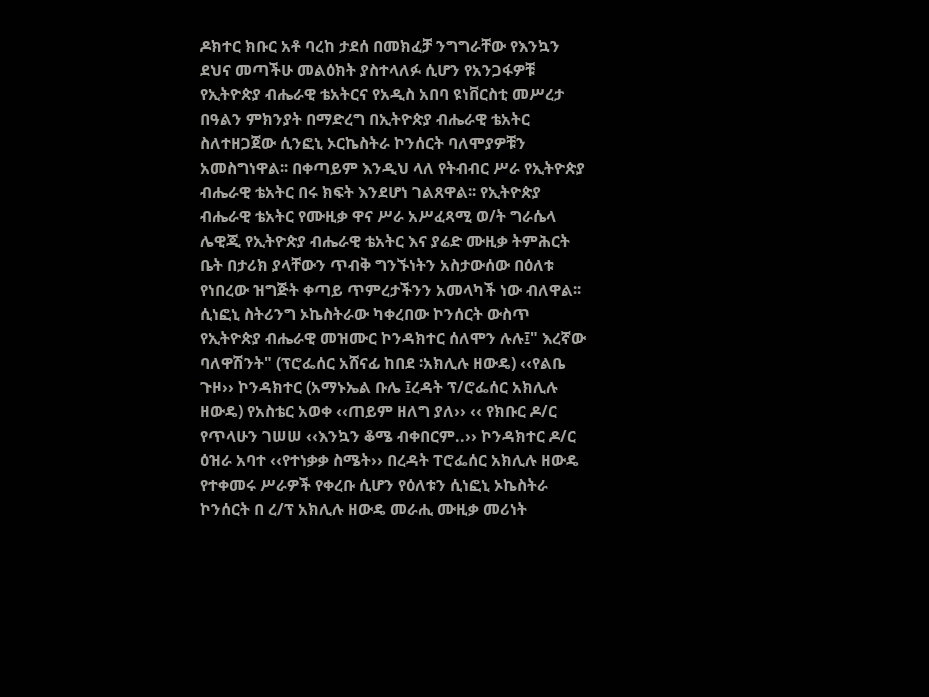ዶክተር ክቡር አቶ ባረከ ታደሰ በመክፈቻ ንግግራቸው የእንኳን ደህና መጣችሁ መልዕክት ያስተላለፉ ሲሆን የአንጋፋዎቹ የኢትዮጵያ ብሔራዊ ቴአትርና የአዲስ አበባ ዩነቨርስቲ መሥረታ በዓልን ምክንያት በማድረግ በኢትዮጵያ ብሔራዊ ቴአትር ስለተዘጋጀው ሲንፎኒ ኦርኬስትራ ኮንሰርት ባለሞያዎቹን አመስግነዋል፡፡ በቀጣይም እንዲህ ላለ የትብብር ሥራ የኢትዮጵያ ብሔራዊ ቴአትር በሩ ክፍት እንደሆነ ገልጸዋል፡፡ የኢትዮጵያ ብሔራዊ ቴአትር የሙዚቃ ዋና ሥራ አሥፈጻሚ ወ/ት ግራሴላ ሌዊጂ የኢትዮጵያ ብሔራዊ ቴአትር እና ያሬድ ሙዚቃ ትምሕርት ቤት በታሪክ ያላቸውን ጥብቅ ግንኙነትን አስታውሰው በዕለቱ የነበረው ዝግጅት ቀጣይ ጥምረታችንን አመላካች ነው ብለዋል፡፡ ሲነፎኒ ስትሪንግ ኦኬስትራው ካቀረበው ኮንሰርት ውስጥ የኢትዮጵያ ብሔራዊ መዝሙር ኮንዳክተር ሰለሞን ሉሉ፤" እረኛው ባለዋሽንት" (ፕሮፌሰር አሸናፊ ከበደ ፡አክሊሉ ዘውዴ) ‹‹የልቤ ጉዞ›› ኮንዳክተር (አማኑኤል ቡሌ ፤ረዳት ፕ/ሮፌሰር አክሊሉ ዘውዴ) የአስቴር አወቀ ‹‹ጠይም ዘለግ ያለ›› ‹‹ የክቡር ዶ/ር የጥላሁን ገሠሠ ‹‹እንኳን ቆሜ ብቀበርም..›› ኮንዳክተር ዶ/ር ዕዝራ አባተ ‹‹የተነቃቃ ስሜት›› በረዳት ፐሮፌሰር አክሊሉ ዘውዴ የተቀመሩ ሥራዎች የቀረቡ ሲሆን የዕለቱን ሲነፎኒ ኦኬስትራ ኮንሰርት በ ረ/ፕ አክሊሉ ዘውዴ መራሒ ሙዚቃ መሪነት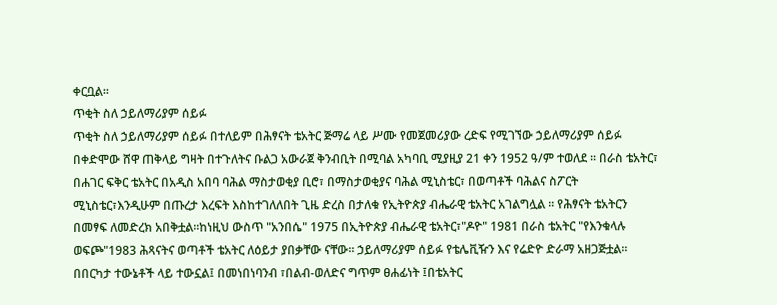ቀርቧል፡፡
ጥቂት ስለ ኃይለማሪያም ሰይፉ
ጥቂት ስለ ኃይለማሪያም ሰይፉ በተለይም በሕፃናት ቴአትር ጅማሬ ላይ ሥሙ የመጀመሪያው ረድፍ የሚገኘው ኃይለማሪያም ሰይፉ በቀድሞው ሸዋ ጠቅላይ ግዛት በተጉለትና ቡልጋ አውራጀ ቅንብቢት በሚባል አካባቢ ሚያዚያ 21 ቀን 1952 ዓ/ም ተወለደ ፡፡ በራስ ቴአትር፣ በሐገር ፍቅር ቴአትር በአዲስ አበባ ባሕል ማስታወቂያ ቢሮ፣ በማስታወቂያና ባሕል ሚኒስቴር፣ በወጣቶች ባሕልና ስፖርት ሚኒስቴር፣እንዲሁም በጡረታ እረፍት እስከተገለለበት ጊዜ ድረስ በታለቁ የኢትዮጵያ ብሔራዊ ቴአትር አገልግሏል ፡፡ የሕፃናት ቴአትርን በመፃፍ ለመድረክ አበቅቷል፡፡ከነዚህ ውስጥ "አንበሴ" 1975 በኢትዮጵያ ብሔራዊ ቴአትር፣"ዶዮ" 1981 በራስ ቴአትር "የእንቁላሉ ወፍጮ"1983 ሕጻናትና ወጣቶች ቴአትር ለዕይታ ያበቃቸው ናቸው፡፡ ኃይለማሪያም ሰይፉ የቴሌቪዥን እና የሬድዮ ድራማ አዘጋጅቷል፡፡ በበርካታ ተውኔቶች ላይ ተውኗል፤ በመነበነባንብ ፣በልብ-ወለድና ግጥም ፀሐፊነት ፤በቴአትር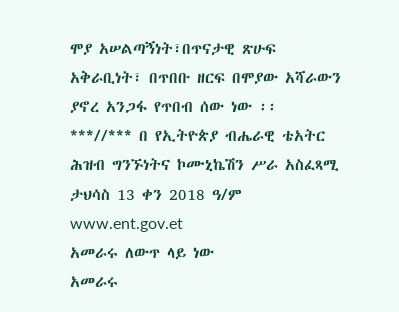ሞያ አሠልጣኝነት፣በጥናታዊ ጽሁፍ አቅራቢነት፣ በጥበቡ ዘርፍ በሞያው አሻራውን ያኖረ አንጋፋ የጥበብ ሰው ነው ፡፡ ***//*** በ የኢትዮጵያ ብሔራዊ ቴአትር ሕዝብ ግንኙነትና ኮሙኒኬሽን ሥራ አስፈጻሚ ታህሳስ 13 ቀን 2018 ዓ/ም www.ent.gov.et
አመራሩ ለውጥ ላይ ነው
አመራሩ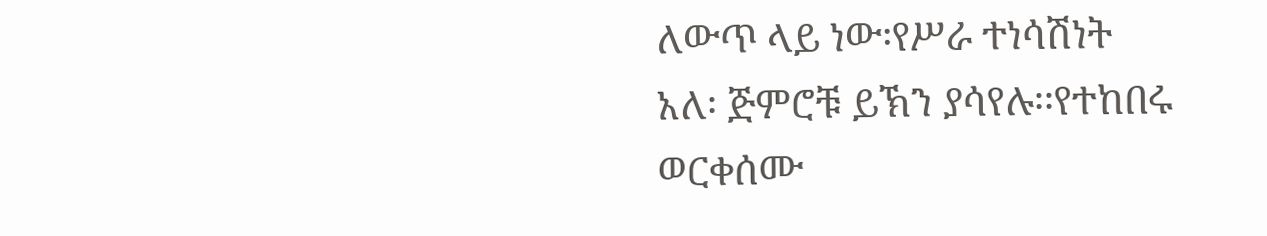ለውጥ ላይ ነው፡የሥራ ተነሳሽነት አለ፡ ጅምሮቹ ይኽን ያሳየሉ፡፡የተከበሩ ወርቀሰሙ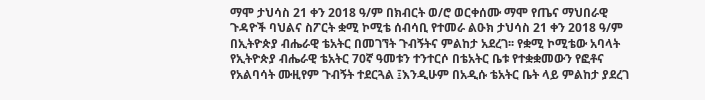ማሞ ታህሳስ 21 ቀን 2018 ዓ/ም በክብርት ወ/ሮ ወርቀሰሙ ማሞ የጤና ማህበራዊ ጉዳዮች ባህልና ስፖርት ቋሚ ኮሚቴ ሰብሳቢ የተመራ ልዑክ ታህሳስ 21 ቀን 2018 ዓ/ም በኢትዮጵያ ብሔራዊ ቴአትር በመገኘት ጉብኝትና ምልከታ አደረገ፡፡ የቋሚ ኮሚቴው አባላት የኢትዮጵያ ብሔራዊ ቴአትር 70ኛ ዓመቱን ተንተርሶ በቴአትር ቤቱ የተቋቋመውን የፎቶና የአልባሳት ሙዚየም ጉብኝት ተደርጓል ፤እንዲሁም በአዲሱ ቴአትር ቤት ላይ ምልከታ ያደረገ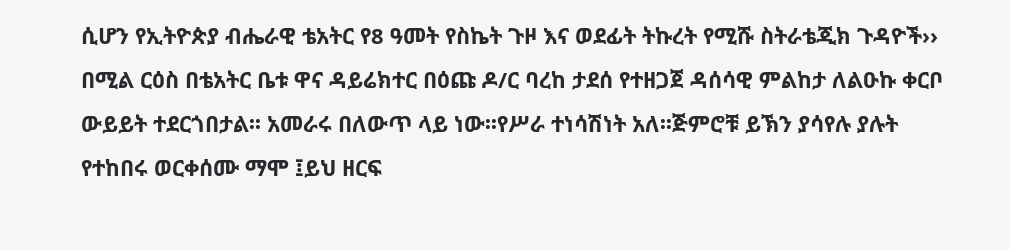ሲሆን የኢትዮጵያ ብሔራዊ ቴአትር የ8 ዓመት የስኬት ጉዞ እና ወደፊት ትኩረት የሚሹ ስትራቴጂክ ጉዳዮች›› በሚል ርዕስ በቴአትር ቤቱ ዋና ዳይሬክተር በዕጩ ዶ/ር ባረከ ታደሰ የተዘጋጀ ዳሰሳዊ ምልከታ ለልዑኩ ቀርቦ ውይይት ተደርጎበታል፡፡ አመራሩ በለውጥ ላይ ነው፡፡የሥራ ተነሳሽነት አለ፡፡ጅምሮቹ ይኽን ያሳየሉ ያሉት የተከበሩ ወርቀሰሙ ማሞ ፤ይህ ዘርፍ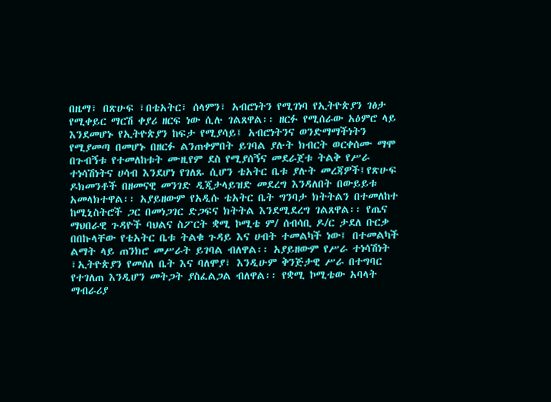በዜማ፣ በጽሁፍ ፣በቴአትር፣ ሰላምን፣ አብሮነትን የሚገነባ የኢትዮጵያን ገፅታ የሚቀይር ማርሽ ቀያሪ ዘርፍ ነው ሲሉ ገልጸዋል፡፡ ዘርፉ የሚሰራው አዕምሮ ላይ እንደመሆኑ የኢትዮጵያን ከፍታ የሚያሳይ፤ አብሮነትንና ወንድማማችነትን የሚያመጣ በመሆኑ በዘርፉ ልንጠቀምበት ይገባል ያሉት ክብርት ወርቀሰሙ ማሞ በጉብኝቱ የተመለከቱት ሙዚየም ደስ የሚያሰኝና መደራጀቱ ትልቅ የሥራ ተነሳሽነትና ሀሳብ እንደሆነ የገለጹ ሲሆን ቴአትር ቤቱ ያሉት መረጃዎች፤የጽሁፍ ዶክመንቶች በዘመናዊ መንገድ ዲጂታላይዝድ መደረግ እንዳለበት በውይይቱ አመላክተዋል፡፡ አያይዘውም የአዲሱ ቴአትር ቤት ግንባታ ክትትልን በተመለከተ ከሚኒስትሮች ጋር በመነጋገር ድጋፍና ክትትል እንደሚደረግ ገልጸዋል፡፡ የጤና ማህበራዊ ጉዳዮች ባህልና ስፖርት ቋሚ ኮሚቴ ም/ ሰብሳቢ ዶ/ር ታደለ ቡርቃ በበኩላቸው የቴአትር ቤቱ ትልቁ ጉዳይ እና ሀብት ተመልካች ነው፤ በተመልካች ልማት ላይ ጠንክሮ መሥራት ይገባል ብለዋል፡፡ አያይዘውም የሥራ ተነሳሽነት ፣ኢትዮጵያን የመሰለ ቤት እና ባለሞያ፣ እንዲሁም ቅንጅታዊ ሥራ በተግባር የተገለጠ እንዲሆን መትጋት ያስፈልጋል ብለዋል፡፡ የቋሚ ኮሚቴው አባላት ማብራሪያ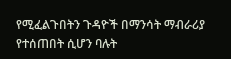የሚፈልጉበትን ጉዳዮች በማንሳት ማብራሪያ የተሰጠበት ሲሆን ባሉት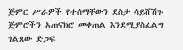ጅምር ሥራዎች የተሰማቸውን ደስታ ሳይሸሽጉ ጅምሮችን አጠናክሮ መቀጠል እንደሚያስፈልግ ገልጸው ድጋፍ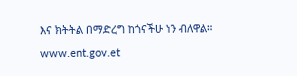እና ክትትል በማድረግ ከጎናችሁ ነን ብለዋል። www.ent.gov.et